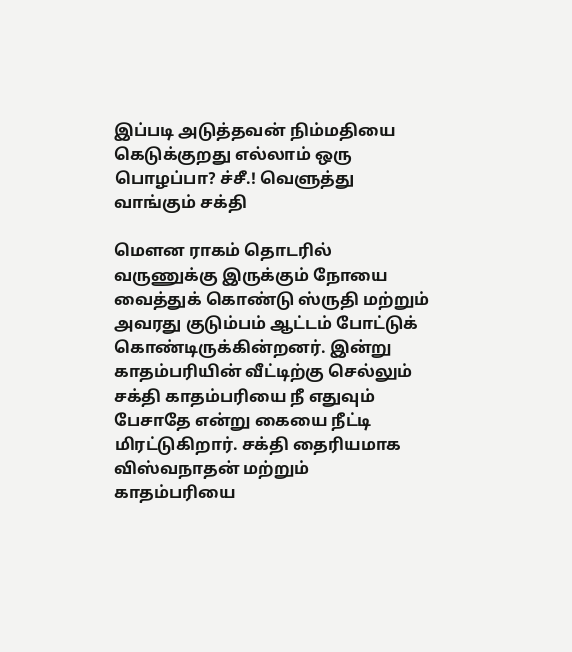இப்படி அடுத்தவன் நிம்மதியை கெடுக்குறது எல்லாம் ஒரு பொழப்பா? ச்சீ.! வெளுத்து வாங்கும் சக்தி

மௌன ராகம் தொடரில் வருணுக்கு இருக்கும் நோயை வைத்துக் கொண்டு ஸ்ருதி மற்றும் அவரது குடும்பம் ஆட்டம் போட்டுக் கொண்டிருக்கின்றனர். இன்று காதம்பரியின் வீட்டிற்கு செல்லும் சக்தி காதம்பரியை நீ எதுவும் பேசாதே என்று கையை நீட்டி மிரட்டுகிறார். சக்தி தைரியமாக விஸ்வநாதன் மற்றும் காதம்பரியை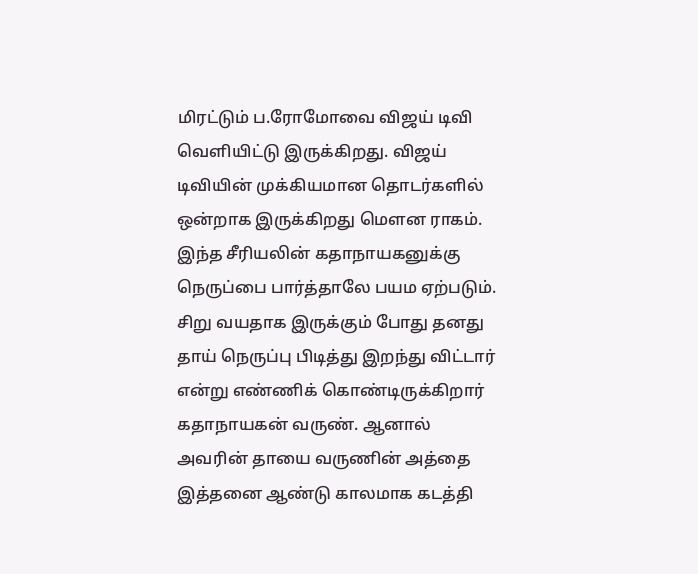மிரட்டும் ப.ரோமோவை விஜய் டிவி வெளியிட்டு இருக்கிறது. விஜய் டிவியின் முக்கியமான தொடர்களில் ஒன்றாக இருக்கிறது மௌன ராகம். இந்த சீரியலின் கதாநாயகனுக்கு நெருப்பை பார்த்தாலே பயம ஏற்படும். சிறு வயதாக இருக்கும் போது தனது தாய் நெருப்பு பிடித்து இறந்து விட்டார் என்று எண்ணிக் கொண்டிருக்கிறார் கதாநாயகன் வருண். ஆனால் அவரின் தாயை வருணின் அத்தை இத்தனை ஆண்டு காலமாக கடத்தி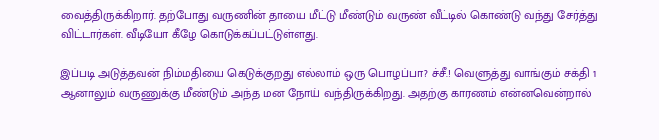வைத்திருக்கிறார். தற்போது வருணின் தாயை மீட்டு மீண்டும் வருண் வீட்டில் கொண்டு வந்து சேர்த்து விட்டார்கள். வீடியோ கீழே கொடுக்கப்பட்டுள்ளது.

இப்படி அடுத்தவன் நிம்மதியை கெடுக்குறது எல்லாம் ஒரு பொழப்பா? ச்சீ.! வெளுத்து வாங்கும் சக்தி 1
ஆனாலும் வருணுக்கு மீண்டும் அந்த மன நோய் வந்திருக்கிறது. அதற்கு காரணம் என்னவென்றால்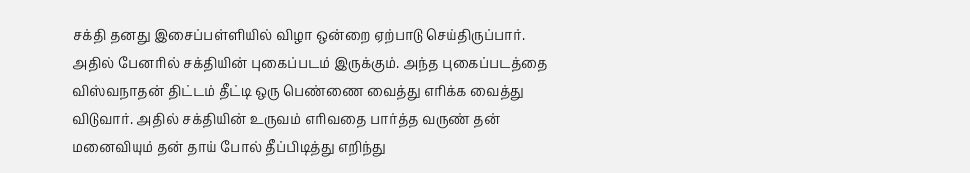சக்தி தனது இசைப்பள்ளியில் விழா ஒன்றை ஏற்பாடு செய்திருப்பார். அதில் பேனரில் சக்தியின் புகைப்படம் இருக்கும். அந்த புகைப்படத்தை விஸ்வநாதன் திட்டம் தீட்டி ஒரு பெண்ணை வைத்து எரிக்க வைத்து விடுவார். அதில் சக்தியின் உருவம் எரிவதை பார்த்த வருண் தன் மனைவியும் தன் தாய் போல் தீப்பிடித்து எறிந்து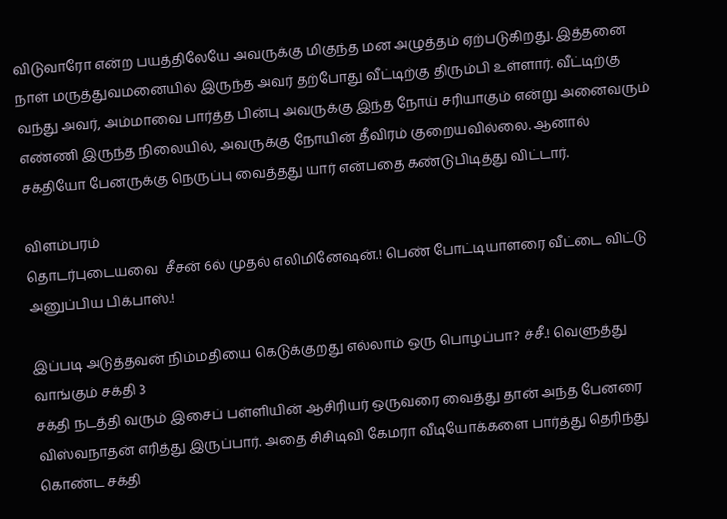விடுவாரோ என்ற பயத்திலேயே அவருக்கு மிகுந்த மன அழுத்தம் ஏற்படுகிறது. இத்தனை நாள் மருத்துவமனையில் இருந்த அவர் தற்போது வீட்டிற்கு திரும்பி உள்ளார். வீட்டிற்கு வந்து அவர், அம்மாவை பார்த்த பின்பு அவருக்கு இந்த நோய் சரியாகும் என்று அனைவரும் எண்ணி இருந்த நிலையில், அவருக்கு நோயின் தீவிரம் குறையவில்லை. ஆனால் சக்தியோ பேனருக்கு நெருப்பு வைத்தது யார் என்பதை கண்டுபிடித்து விட்டார்.

விளம்பரம்
தொடர்புடையவை  சீசன் 6ல் முதல் எலிமினேஷன்.! பெண் போட்டியாளரை வீட்டை விட்டு அனுப்பிய பிக்பாஸ்.!

இப்படி அடுத்தவன் நிம்மதியை கெடுக்குறது எல்லாம் ஒரு பொழப்பா? ச்சீ.! வெளுத்து வாங்கும் சக்தி 3
சக்தி நடத்தி வரும் இசைப் பள்ளியின் ஆசிரியர் ஒருவரை வைத்து தான் அந்த பேனரை விஸ்வநாதன் எரித்து இருப்பார். அதை சிசிடிவி கேமரா வீடியோக்களை பார்த்து தெரிந்து கொண்ட சக்தி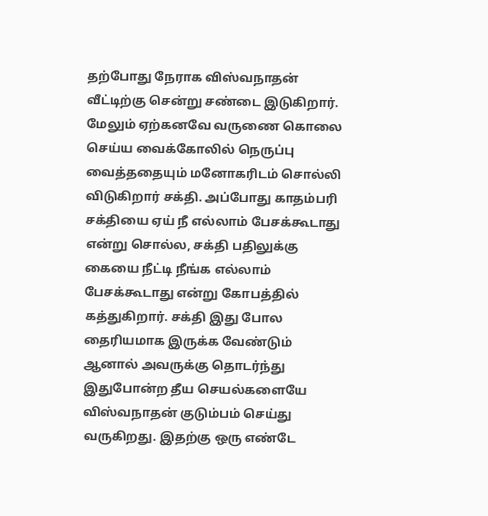தற்போது நேராக விஸ்வநாதன் வீட்டிற்கு சென்று சண்டை இடுகிறார். மேலும் ஏற்கனவே வருணை கொலை செய்ய வைக்கோலில் நெருப்பு வைத்ததையும் மனோகரிடம் சொல்லி விடுகிறார் சக்தி. அப்போது காதம்பரி சக்தியை ஏய் நீ எல்லாம் பேசக்கூடாது என்று சொல்ல, சக்தி பதிலுக்கு கையை நீட்டி நீங்க எல்லாம் பேசக்கூடாது என்று கோபத்தில் கத்துகிறார். சக்தி இது போல தைரியமாக இருக்க வேண்டும் ஆனால் அவருக்கு தொடர்ந்து இதுபோன்ற தீய செயல்களையே விஸ்வநாதன் குடும்பம் செய்து வருகிறது. இதற்கு ஒரு எண்டே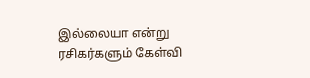இல்லையா என்று ரசிகர்களும் கேள்வி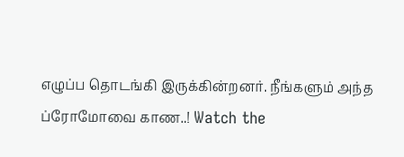எழுப்ப தொடங்கி இருக்கின்றனர். நீங்களும் அந்த ப்ரோமோவை காண..! Watch the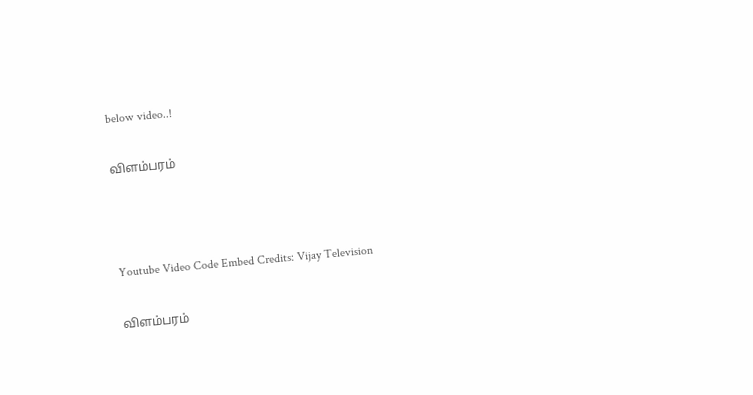below video..!

விளம்பரம்



Youtube Video Code Embed Credits: Vijay Television

விளம்பரம்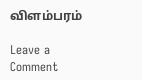விளம்பரம்

Leave a Comment